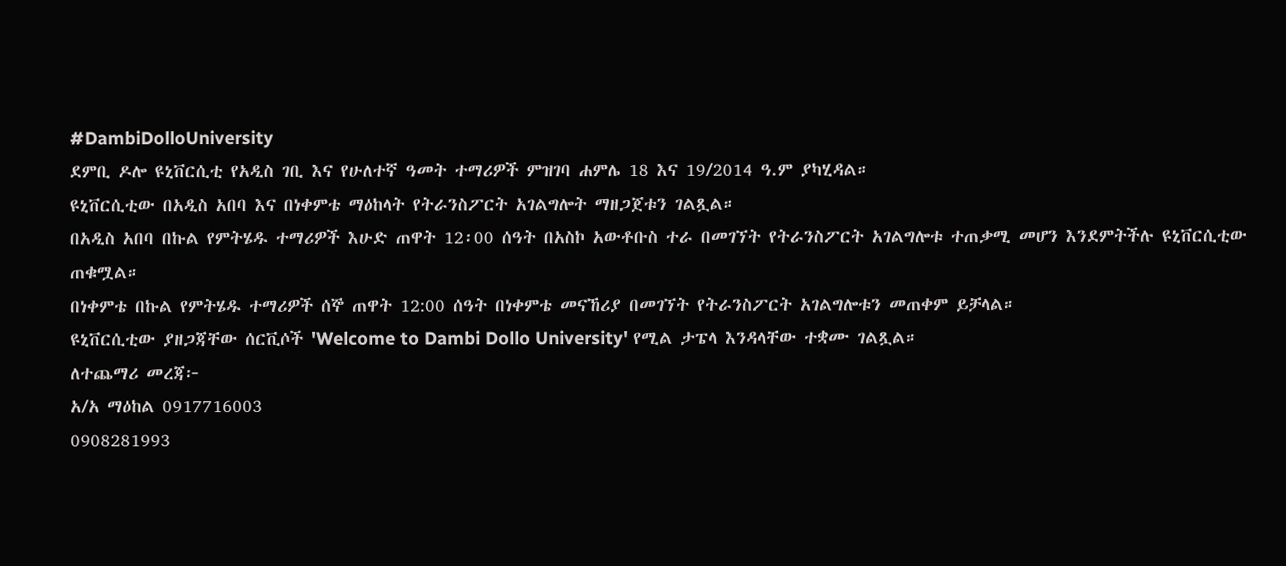#DambiDolloUniversity
ደምቢ ዶሎ ዩኒቨርሲቲ የአዲስ ገቢ እና የሁለተኛ ዓመት ተማሪዎች ምዝገባ ሐምሌ 18 እና 19/2014 ዓ.ም ያካሂዳል።
ዩኒቨርሲቲው በአዲስ አበባ እና በነቀምቴ ማዕከላት የትራንስፖርት አገልግሎት ማዘጋጀቱን ገልጿል።
በአዲስ አበባ በኩል የምትሄዱ ተማሪዎች እሁድ ጠዋት 12፡00 ሰዓት በአስኮ አውቶቡስ ተራ በመገኘት የትራንስፖርት አገልግሎቱ ተጠቃሚ መሆን እንደምትችሉ ዩኒቨርሲቲው ጠቁሟል።
በነቀምቴ በኩል የምትሄዱ ተማሪዎች ሰኞ ጠዋት 12:00 ሰዓት በነቀምቴ መናኸሪያ በመገኘት የትራንስፖርት አገልግሎቱን መጠቀም ይቻላል።
ዩኒቨርሲቲው ያዘጋጃቸው ሰርቪሶች 'Welcome to Dambi Dollo University' የሚል ታፔላ እንዳላቸው ተቋሙ ገልጿል።
ለተጨማሪ መረጃ፦
አ/አ ማዕከል 0917716003
0908281993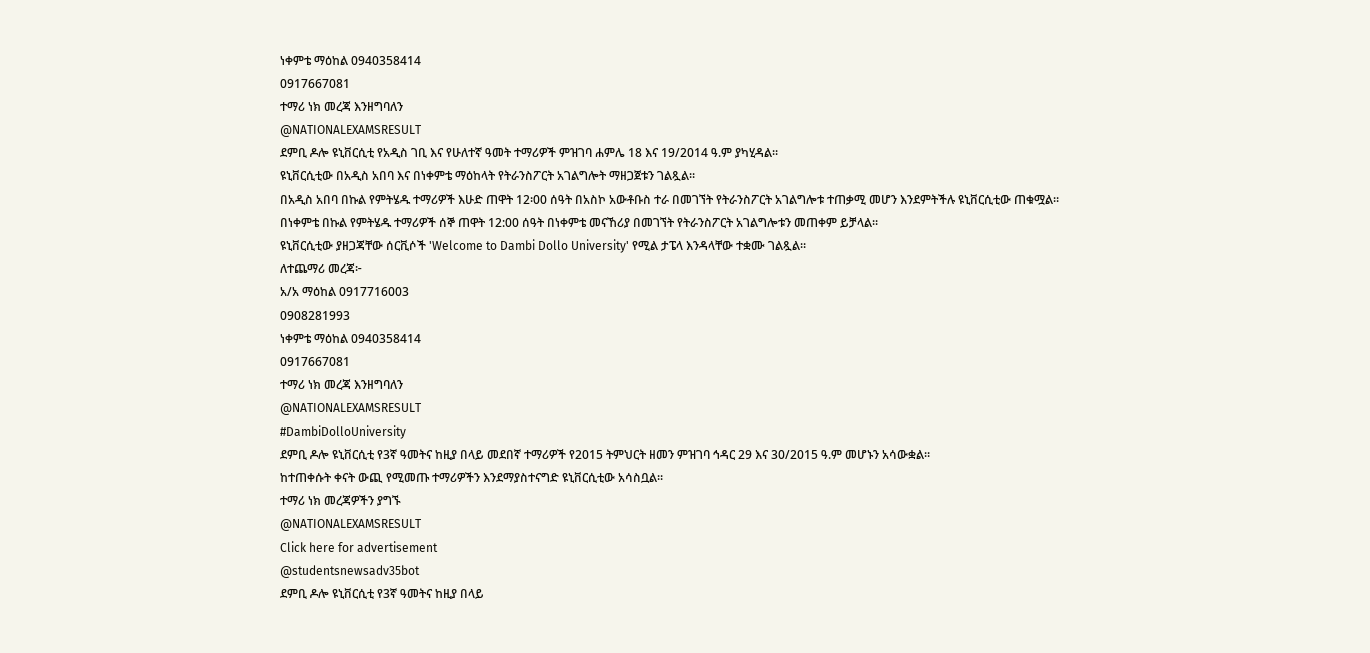ነቀምቴ ማዕከል 0940358414
0917667081
ተማሪ ነክ መረጃ እንዘግባለን
@NATIONALEXAMSRESULT
ደምቢ ዶሎ ዩኒቨርሲቲ የአዲስ ገቢ እና የሁለተኛ ዓመት ተማሪዎች ምዝገባ ሐምሌ 18 እና 19/2014 ዓ.ም ያካሂዳል።
ዩኒቨርሲቲው በአዲስ አበባ እና በነቀምቴ ማዕከላት የትራንስፖርት አገልግሎት ማዘጋጀቱን ገልጿል።
በአዲስ አበባ በኩል የምትሄዱ ተማሪዎች እሁድ ጠዋት 12፡00 ሰዓት በአስኮ አውቶቡስ ተራ በመገኘት የትራንስፖርት አገልግሎቱ ተጠቃሚ መሆን እንደምትችሉ ዩኒቨርሲቲው ጠቁሟል።
በነቀምቴ በኩል የምትሄዱ ተማሪዎች ሰኞ ጠዋት 12:00 ሰዓት በነቀምቴ መናኸሪያ በመገኘት የትራንስፖርት አገልግሎቱን መጠቀም ይቻላል።
ዩኒቨርሲቲው ያዘጋጃቸው ሰርቪሶች 'Welcome to Dambi Dollo University' የሚል ታፔላ እንዳላቸው ተቋሙ ገልጿል።
ለተጨማሪ መረጃ፦
አ/አ ማዕከል 0917716003
0908281993
ነቀምቴ ማዕከል 0940358414
0917667081
ተማሪ ነክ መረጃ እንዘግባለን
@NATIONALEXAMSRESULT
#DambiDolloUniversity
ደምቢ ዶሎ ዩኒቨርሲቲ የ3ኛ ዓመትና ከዚያ በላይ መደበኛ ተማሪዎች የ2015 ትምህርት ዘመን ምዝገባ ኅዳር 29 እና 30/2015 ዓ.ም መሆኑን አሳውቋል።
ከተጠቀሱት ቀናት ውጪ የሚመጡ ተማሪዎችን እንደማያስተናግድ ዩኒቨርሲቲው አሳስቧል።
ተማሪ ነክ መረጃዎችን ያግኙ
@NATIONALEXAMSRESULT
Click here for advertisement
@studentsnewsadv35bot
ደምቢ ዶሎ ዩኒቨርሲቲ የ3ኛ ዓመትና ከዚያ በላይ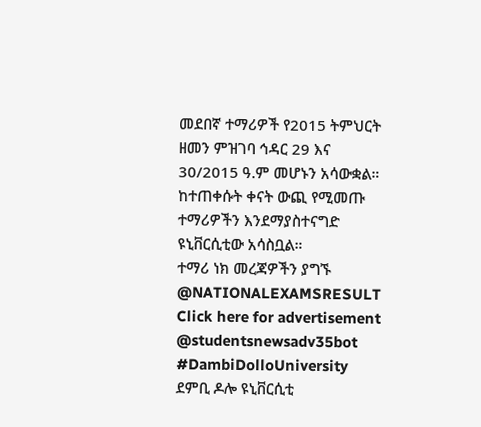መደበኛ ተማሪዎች የ2015 ትምህርት ዘመን ምዝገባ ኅዳር 29 እና 30/2015 ዓ.ም መሆኑን አሳውቋል።
ከተጠቀሱት ቀናት ውጪ የሚመጡ ተማሪዎችን እንደማያስተናግድ ዩኒቨርሲቲው አሳስቧል።
ተማሪ ነክ መረጃዎችን ያግኙ
@NATIONALEXAMSRESULT
Click here for advertisement
@studentsnewsadv35bot
#DambiDolloUniversity
ደምቢ ዶሎ ዩኒቨርሲቲ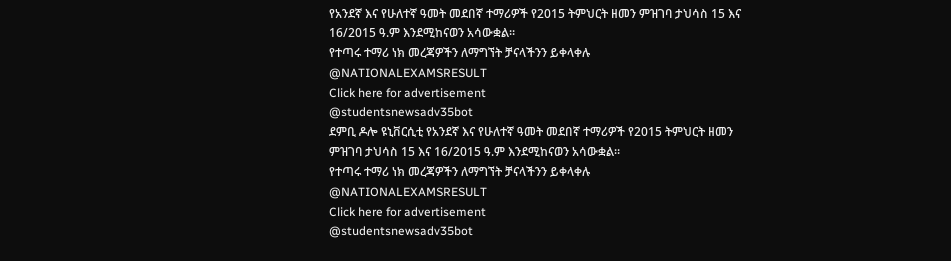የአንደኛ እና የሁለተኛ ዓመት መደበኛ ተማሪዎች የ2015 ትምህርት ዘመን ምዝገባ ታህሳስ 15 እና 16/2015 ዓ.ም እንደሚከናወን አሳውቋል።
የተጣሩ ተማሪ ነክ መረጃዎችን ለማግኘት ቻናላችንን ይቀላቀሉ
@NATIONALEXAMSRESULT
Click here for advertisement
@studentsnewsadv35bot
ደምቢ ዶሎ ዩኒቨርሲቲ የአንደኛ እና የሁለተኛ ዓመት መደበኛ ተማሪዎች የ2015 ትምህርት ዘመን ምዝገባ ታህሳስ 15 እና 16/2015 ዓ.ም እንደሚከናወን አሳውቋል።
የተጣሩ ተማሪ ነክ መረጃዎችን ለማግኘት ቻናላችንን ይቀላቀሉ
@NATIONALEXAMSRESULT
Click here for advertisement
@studentsnewsadv35bot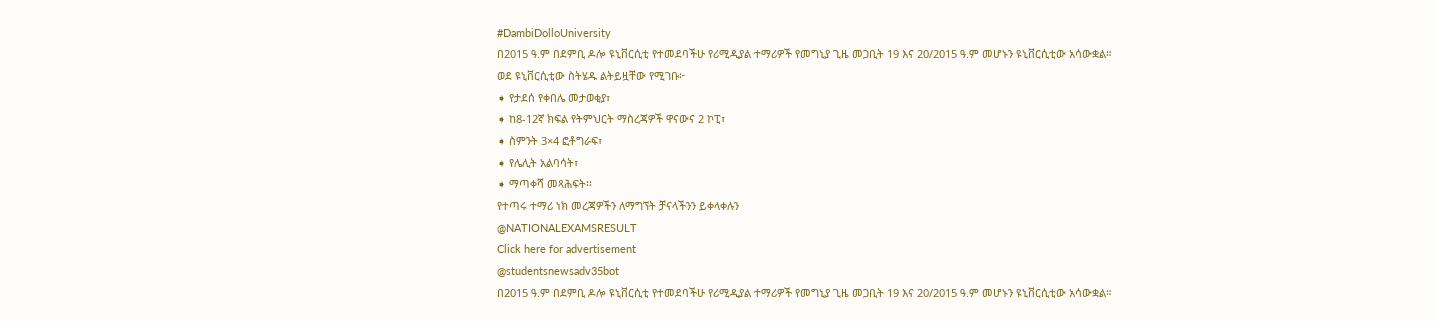#DambiDolloUniversity
በ2015 ዓ.ም በደምቢ ዶሎ ዩኒቨርሲቲ የተመደባችሁ የሪሚዲያል ተማሪዎች የመግኒያ ጊዜ መጋቢት 19 እና 20/2015 ዓ.ም መሆኑን ዩኒቨርሲቲው አሳውቋል።
ወደ ዩኒቨርሲቲው ስትሄዱ ልትይዟቸው የሚገቡ፦
➧ የታደሰ የቀበሌ መታወቂያ፣
➧ ከ8-12ኛ ክፍል የትምህርት ማስረጃዎች ዋናውና 2 ኮፒ፣
➧ ስምንት 3×4 ፎቶግራፍ፣
➧ የሌሊት አልባሳት፣
➧ ማጣቀሻ መጻሕፍት፡፡
የተጣሩ ተማሪ ነክ መረጃዎችን ለማግኘት ቻናላችንን ይቀላቀሉን
@NATIONALEXAMSRESULT
Click here for advertisement
@studentsnewsadv35bot
በ2015 ዓ.ም በደምቢ ዶሎ ዩኒቨርሲቲ የተመደባችሁ የሪሚዲያል ተማሪዎች የመግኒያ ጊዜ መጋቢት 19 እና 20/2015 ዓ.ም መሆኑን ዩኒቨርሲቲው አሳውቋል።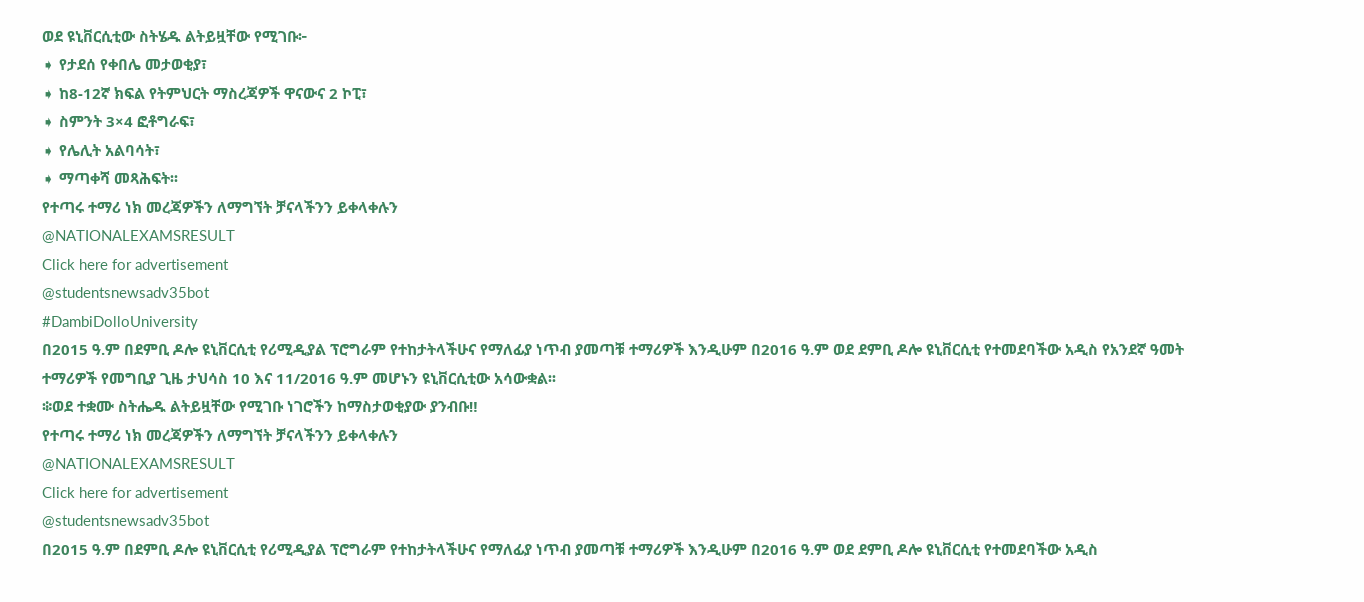ወደ ዩኒቨርሲቲው ስትሄዱ ልትይዟቸው የሚገቡ፦
➧ የታደሰ የቀበሌ መታወቂያ፣
➧ ከ8-12ኛ ክፍል የትምህርት ማስረጃዎች ዋናውና 2 ኮፒ፣
➧ ስምንት 3×4 ፎቶግራፍ፣
➧ የሌሊት አልባሳት፣
➧ ማጣቀሻ መጻሕፍት፡፡
የተጣሩ ተማሪ ነክ መረጃዎችን ለማግኘት ቻናላችንን ይቀላቀሉን
@NATIONALEXAMSRESULT
Click here for advertisement
@studentsnewsadv35bot
#DambiDolloUniversity
በ2015 ዓ.ም በደምቢ ዶሎ ዩኒቨርሲቲ የሪሚዲያል ፕሮግራም የተከታትላችሁና የማለፊያ ነጥብ ያመጣቹ ተማሪዎች እንዲሁም በ2016 ዓ.ም ወደ ደምቢ ዶሎ ዩኒቨርሲቲ የተመደባችው አዲስ የአንደኛ ዓመት ተማሪዎች የመግቢያ ጊዜ ታህሳስ 10 እና 11/2016 ዓ.ም መሆኑን ዩኒቨርሲቲው አሳውቋል፡፡
፨ወደ ተቋሙ ስትሔዱ ልትይዟቸው የሚገቡ ነገሮችን ከማስታወቂያው ያንብቡ‼
የተጣሩ ተማሪ ነክ መረጃዎችን ለማግኘት ቻናላችንን ይቀላቀሉን
@NATIONALEXAMSRESULT
Click here for advertisement
@studentsnewsadv35bot
በ2015 ዓ.ም በደምቢ ዶሎ ዩኒቨርሲቲ የሪሚዲያል ፕሮግራም የተከታትላችሁና የማለፊያ ነጥብ ያመጣቹ ተማሪዎች እንዲሁም በ2016 ዓ.ም ወደ ደምቢ ዶሎ ዩኒቨርሲቲ የተመደባችው አዲስ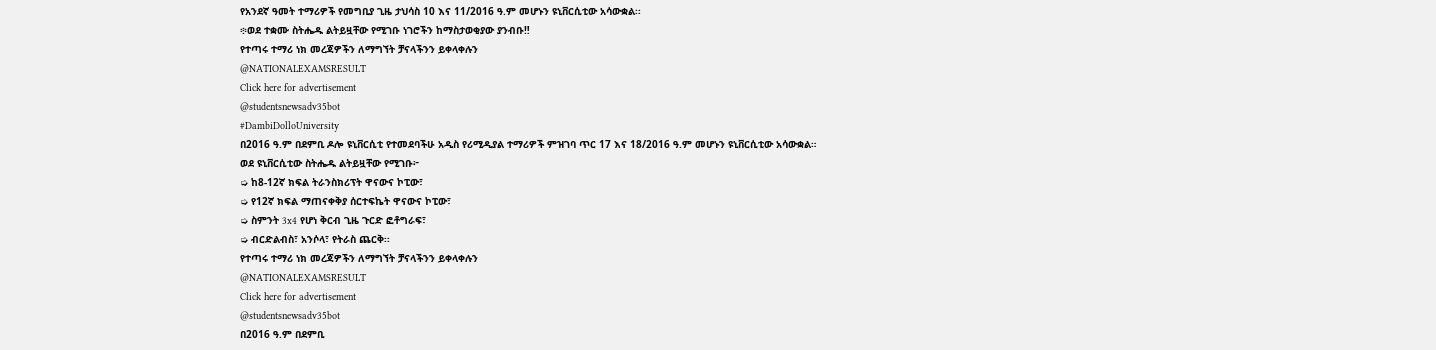የአንደኛ ዓመት ተማሪዎች የመግቢያ ጊዜ ታህሳስ 10 እና 11/2016 ዓ.ም መሆኑን ዩኒቨርሲቲው አሳውቋል፡፡
፨ወደ ተቋሙ ስትሔዱ ልትይዟቸው የሚገቡ ነገሮችን ከማስታወቂያው ያንብቡ‼
የተጣሩ ተማሪ ነክ መረጃዎችን ለማግኘት ቻናላችንን ይቀላቀሉን
@NATIONALEXAMSRESULT
Click here for advertisement
@studentsnewsadv35bot
#DambiDolloUniversity
በ2016 ዓ.ም በደምቢ ዶሎ ዩኒቨርሲቲ የተመደባችሁ አዲስ የሪሚዲያል ተማሪዎች ምዝገባ ጥር 17 እና 18/2016 ዓ.ም መሆኑን ዩኒቨርሲቲው አሳውቋል።
ወደ ዩኒቨርሲቲው ስትሔዱ ልትይዟቸው የሚገቡ፦
➭ ከ8-12ኛ ክፍል ትራንስክሪፕት ዋናውና ኮፒው፣
➭ የ12ኛ ክፍል ማጠናቀቅያ ሰርተፍኬት ዋናውና ኮፒው፣
➭ ስምንት 3x4 የሆነ ቅርብ ጊዜ ጉርድ ፎቶግራፍ፣
➭ ብርድልብስ፣ አንሶላ፣ የትራስ ጨርቅ፡፡
የተጣሩ ተማሪ ነክ መረጃዎችን ለማግኘት ቻናላችንን ይቀላቀሉን
@NATIONALEXAMSRESULT
Click here for advertisement
@studentsnewsadv35bot
በ2016 ዓ.ም በደምቢ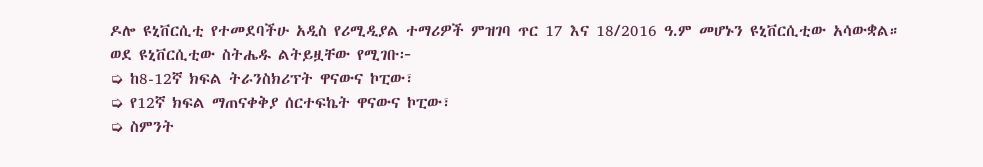ዶሎ ዩኒቨርሲቲ የተመደባችሁ አዲስ የሪሚዲያል ተማሪዎች ምዝገባ ጥር 17 እና 18/2016 ዓ.ም መሆኑን ዩኒቨርሲቲው አሳውቋል።
ወደ ዩኒቨርሲቲው ስትሔዱ ልትይዟቸው የሚገቡ፦
➭ ከ8-12ኛ ክፍል ትራንስክሪፕት ዋናውና ኮፒው፣
➭ የ12ኛ ክፍል ማጠናቀቅያ ሰርተፍኬት ዋናውና ኮፒው፣
➭ ስምንት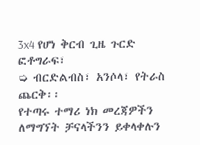3x4 የሆነ ቅርብ ጊዜ ጉርድ ፎቶግራፍ፣
➭ ብርድልብስ፣ አንሶላ፣ የትራስ ጨርቅ፡፡
የተጣሩ ተማሪ ነክ መረጃዎችን ለማግኘት ቻናላችንን ይቀላቀሉን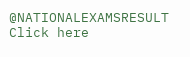@NATIONALEXAMSRESULT
Click here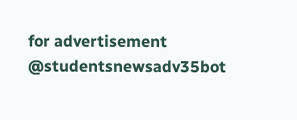for advertisement
@studentsnewsadv35bot